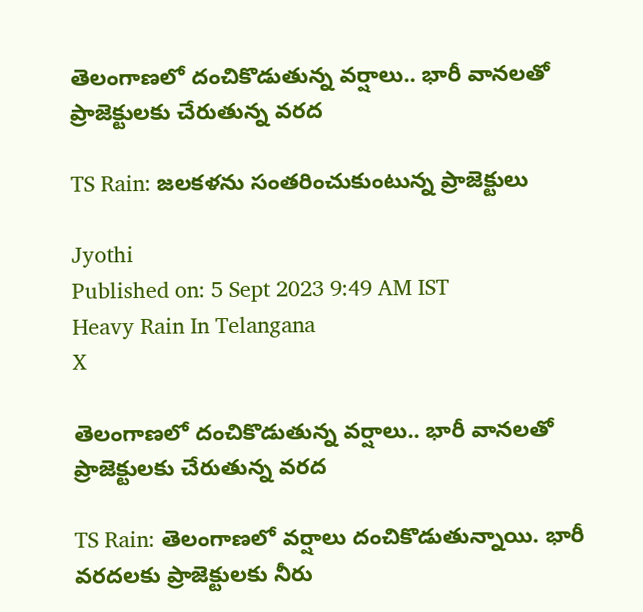తెలంగాణలో దంచికొడుతున్న వర్షాలు.. భారీ వానలతో ప్రాజెక్టులకు చేరుతున్న వరద

TS Rain: జలకళను సంతరించుకుంటున్న ప్రాజెక్టులు

Jyothi
Published on: 5 Sept 2023 9:49 AM IST
Heavy Rain In Telangana
X

తెలంగాణలో దంచికొడుతున్న వర్షాలు.. భారీ వానలతో ప్రాజెక్టులకు చేరుతున్న వరద

TS Rain: తెలంగాణలో వర్షాలు దంచికొడుతున్నాయి. భారీ వరదలకు ప్రాజెక్టులకు నీరు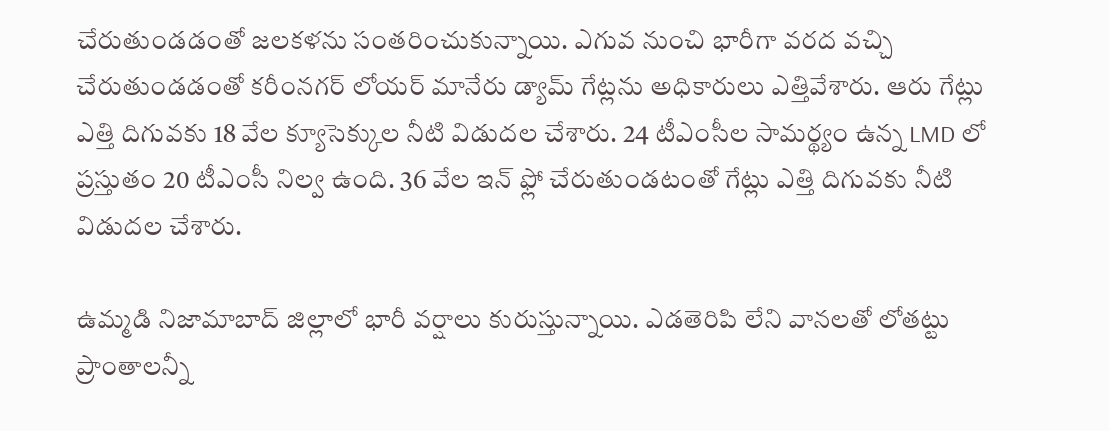చేరుతుండడంతో జలకళను సంతరించుకున్నాయి. ఎగువ నుంచి భారీగా వరద వచ్చి చేరుతుండడంతో కరీంనగర్ లోయర్ మానేరు డ్యామ్‌ గేట్లను అధికారులు ఎత్తివేశారు. ఆరు గేట్లు ఎత్తి దిగువకు 18 వేల క్యూసెక్కుల నీటి విడుదల చేశారు. 24 టీఎంసీల సామర్థ్యం ఉన్న LMD లో ప్రస్తుతం 20 టీఎంసీ నిల్వ ఉంది. 36 వేల ఇన్ ఫ్లో చేరుతుండటంతో గేట్లు ఎత్తి దిగువకు నీటి విడుదల చేశారు.

ఉమ్మడి నిజామాబాద్ జిల్లాలో భారీ వర్షాలు కురుస్తున్నాయి. ఎడతెరిపి లేని వానలతో లోతట్టు ప్రాంతాలన్నీ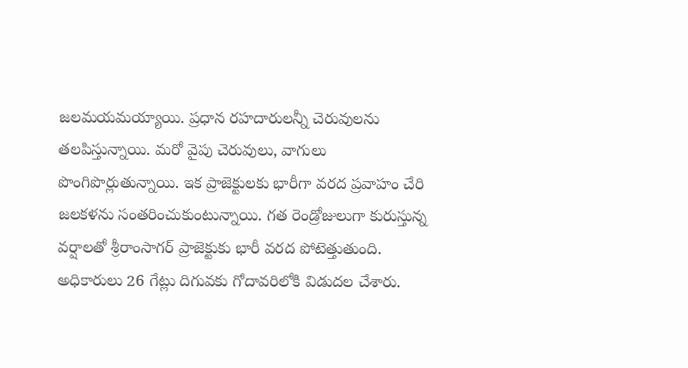జలమయమయ్యాయి. ప్రధాన రహదారులన్నీ చెరువులను తలపిస్తున్నాయి. మరో వైపు చెరువులు, వాగులు పొంగిపొర్లుతున్నాయి. ఇక ప్రాజెక్టులకు భారీగా వరద ప్రవాహం చేరి జలకళను సంతరించుకుంటున్నాయి. గత రెండ్రోజులుగా కురుస్తున్న వర్షాలతో శ్రీరాంసాగర్ ప్రాజెక్టుకు భారీ వరద పోటెత్తుతుంది. అధికారులు 26 గేట్లు దిగువకు గోదావరిలోకి విడుదల చేశారు.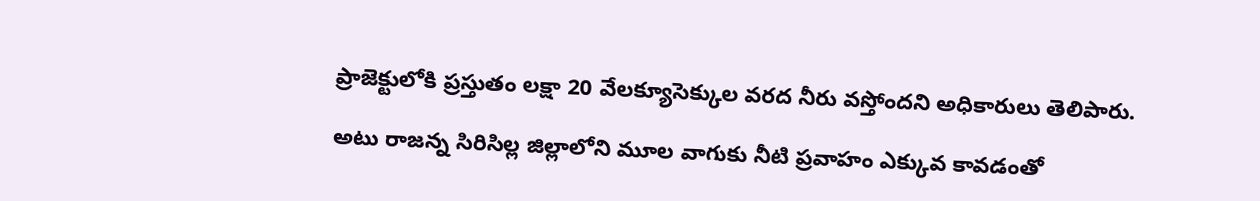ప్రాజెక్టులోకి ప్రస్తుతం లక్షా 20 వేలక్యూసెక్కుల వరద నీరు వస్తోందని అధికారులు తెలిపారు.

అటు రాజన్న సిరిసిల్ల జిల్లాలోని మూల వాగుకు నీటి ప్రవాహం ఎక్కువ కావడంతో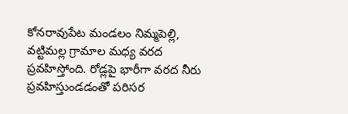కోనరావుపేట మండలం నిమ్మపెల్లి, వట్టిమల్ల గ్రామాల మధ్య వరద ప్రవహిస్తోంది. రోడ్లపై భారీగా వరద నీరు ప్రవహిస్తుండడంతో పరిసర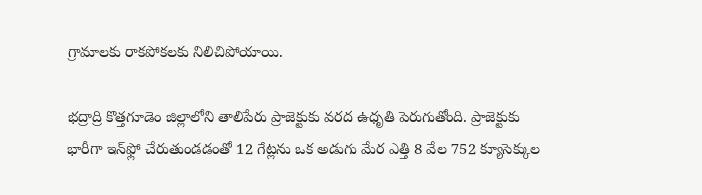గ్రామాలకు రాకపోకలకు నిలిచిపోయాయి.

భద్రాద్రి కొత్తగూడెం జిల్లాలోని తాలిపేరు ప్రాజెక్టుకు వరద ఉధృతి పెరుగుతోంది. ప్రాజెక్టుకు భారీగా ఇన్‌ఫ్లో చేరుతుండడంతో 12 గేట్లను ఒక అడుగు మేర ఎత్తి 8 వేల 752 క్యూసెక్కుల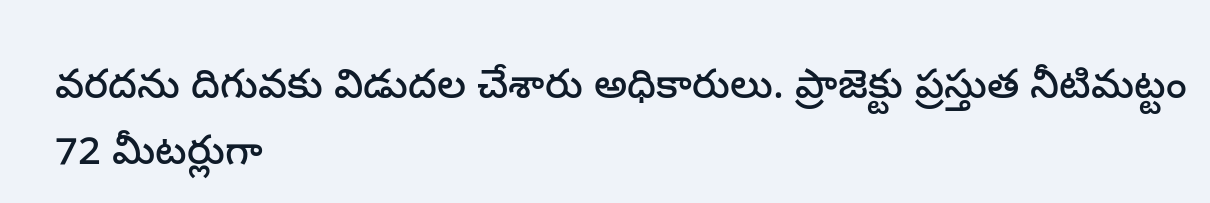వరదను దిగువకు విడుదల చేశారు అధికారులు. ప్రాజెక్టు ప్రస్తుత నీటిమట్టం 72 మీటర్లుగా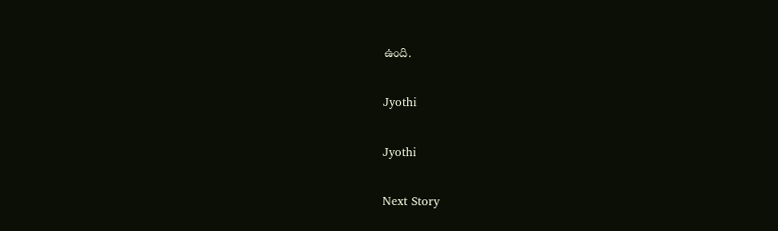ఉంది.

Jyothi

Jyothi

Next Story